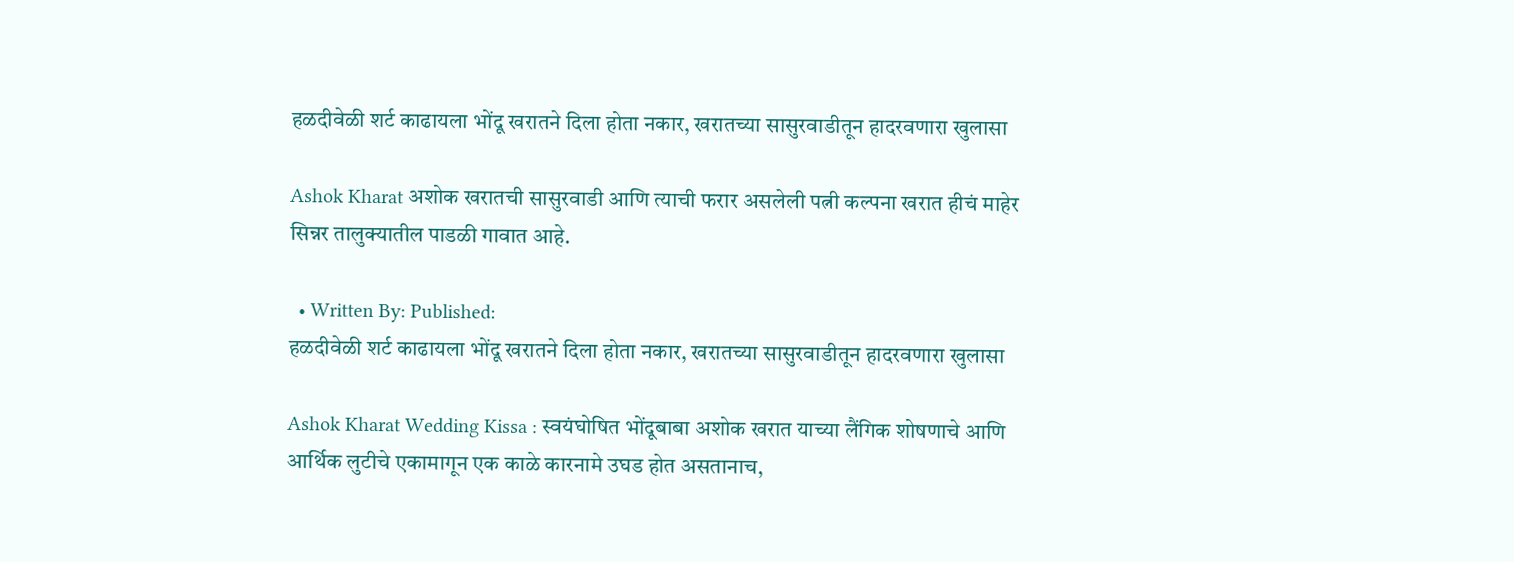हळदीवेळी शर्ट काढायला भोंदू खरातने दिला होता नकार, खरातच्या सासुरवाडीतून हादरवणारा खुलासा

Ashok Kharat अशोक खरातची सासुरवाडी आणि त्याची फरार असलेली पत्नी कल्पना खरात हीचं माहेर सिन्नर तालुक्यातील पाडळी गावात आहे.

  • Written By: Published:
हळदीवेळी शर्ट काढायला भोंदू खरातने दिला होता नकार, खरातच्या सासुरवाडीतून हादरवणारा खुलासा

Ashok Kharat Wedding Kissa : स्वयंघोषित भोंदूबाबा अशोक खरात याच्या लैंगिक शोषणाचे आणि आर्थिक लुटीचे एकामागून एक काळे कारनामे उघड होत असतानाच,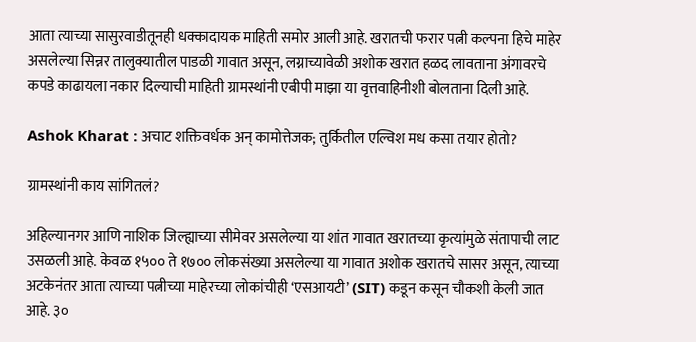आता त्याच्या सासुरवाडीतूनही धक्कादायक माहिती समोर आली आहे. खरातची फरार पत्नी कल्पना हिचे माहेर असलेल्या सिन्नर तालुक्यातील पाडळी गावात असून, लग्नाच्यावेळी अशोक खरात हळद लावताना अंगावरचे कपडे काढायला नकार दिल्याची माहिती ग्रामस्थांनी एबीपी माझा या वृत्तवाहिनीशी बोलताना दिली आहे.

Ashok Kharat : अचाट शक्तिवर्धक अन् कामोत्तेजक; तुर्कितील एल्विश मध कसा तयार होतो?

ग्रामस्थांनी काय सांगितलं?

अहिल्यानगर आणि नाशिक जिल्ह्याच्या सीमेवर असलेल्या या शांत गावात खरातच्या कृत्यांमुळे संतापाची लाट उसळली आहे. केवळ १५०० ते १७०० लोकसंख्या असलेल्या या गावात अशोक खरातचे सासर असून, त्याच्या अटकेनंतर आता त्याच्या पत्नीच्या माहेरच्या लोकांचीही ‘एसआयटी’ (SIT) कडून कसून चौकशी केली जात आहे. ३०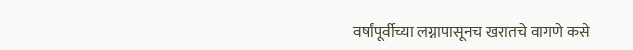वर्षांपूर्वीच्या लग्नापासूनच खरातचे वागणे कसे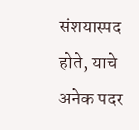संशयास्पद होते, याचे अनेक पदर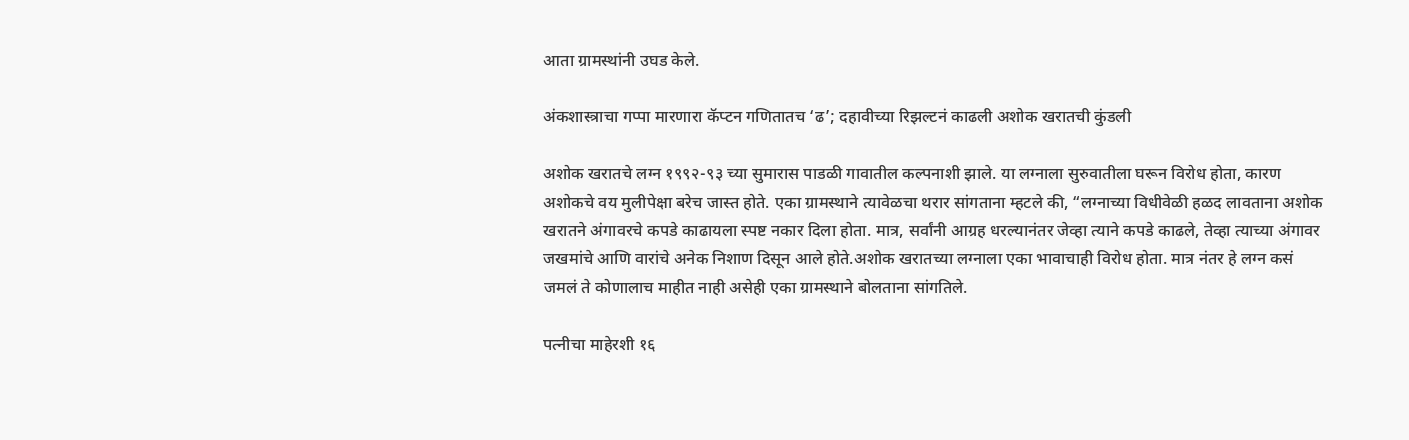आता ग्रामस्थांनी उघड केले.

अंकशास्त्राचा गप्पा मारणारा कॅप्टन गणितातच ‘ढ’; दहावीच्या रिझल्टनं काढली अशोक खरातची कुंडली

अशोक खरातचे लग्न १९९२-९३ च्या सुमारास पाडळी गावातील कल्पनाशी झाले. या लग्नाला सुरुवातीला घरून विरोध होता, कारण अशोकचे वय मुलीपेक्षा बरेच जास्त होते. एका ग्रामस्थाने त्यावेळचा थरार सांगताना म्हटले की, “लग्नाच्या विधीवेळी हळद लावताना अशोक खरातने अंगावरचे कपडे काढायला स्पष्ट नकार दिला होता. मात्र, सर्वांनी आग्रह धरल्यानंतर जेव्हा त्याने कपडे काढले, तेव्हा त्याच्या अंगावर जखमांचे आणि वारांचे अनेक निशाण दिसून आले होते.अशोक खरातच्या लग्नाला एका भावाचाही विरोध होता. मात्र नंतर हे लग्न कसं जमलं ते कोणालाच माहीत नाही असेही एका ग्रामस्थाने बोलताना सांगतिले.

पत्नीचा माहेरशी १६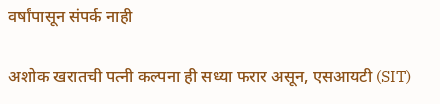वर्षांपासून संपर्क नाही

अशोक खरातची पत्नी कल्पना ही सध्या फरार असून, एसआयटी (SIT)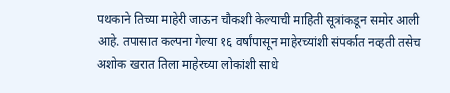पथकाने तिच्या माहेरी जाऊन चौकशी केल्याची माहिती सूत्रांकडून समोर आली आहे. तपासात कल्पना गेल्या १६ वर्षांपासून माहेरच्यांशी संपर्कात नव्हती तसेच अशोक खरात तिला माहेरच्या लोकांशी साधे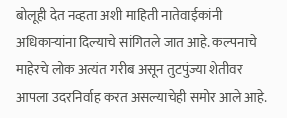बोलूही देत नव्हता अशी माहिती नातेवाईकांनी अधिकाऱ्यांना दिल्याचे सांगितले जात आहे. कल्पनाचे माहेरचे लोक अत्यंत गरीब असून तुटपुंज्या शेतीवर आपला उदरनिर्वाह करत असल्याचेही समोर आले आहे.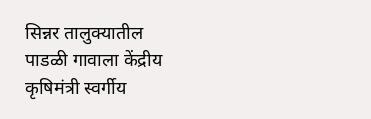सिन्नर तालुक्यातील पाडळी गावाला केंद्रीय कृषिमंत्री स्वर्गीय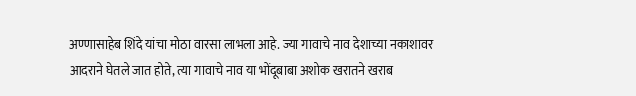अण्णासाहेब शिंदे यांचा मोठा वारसा लाभला आहे. ज्या गावाचे नाव देशाच्या नकाशावर आदराने घेतले जात होते, त्या गावाचे नाव या भोंदूबाबा अशोक खरातने खराब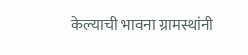केल्याची भावना ग्रामस्थांनी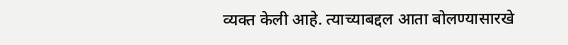व्यक्त केली आहे. त्याच्याबद्दल आता बोलण्यासारखे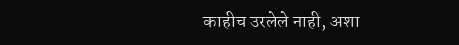काहीच उरलेले नाही, अशा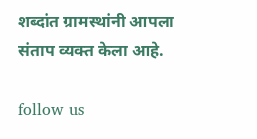शब्दांत ग्रामस्थांनी आपला संताप व्यक्त केला आहे.

follow us